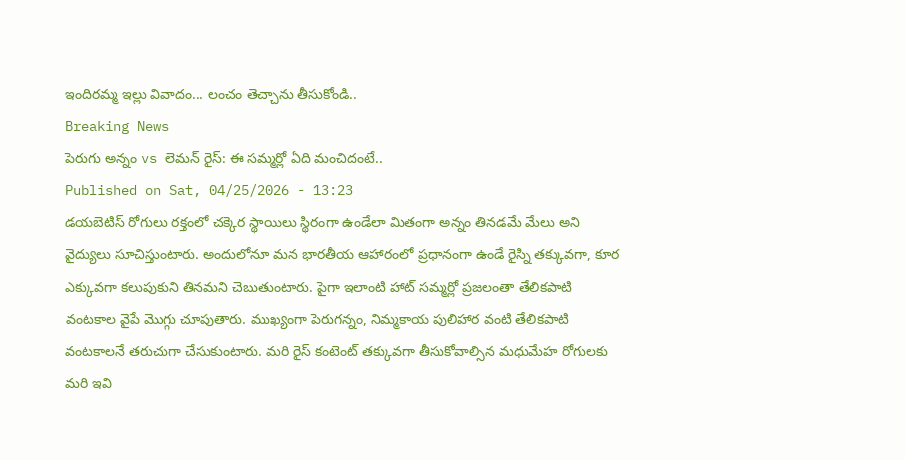ఇందిరమ్మ ఇల్లు వివాదం... లంచం తెచ్చాను తీసుకోండి..
Breaking News
పెరుగు అన్నం vs లెమన్ రైస్: ఈ సమ్మర్లో ఏది మంచిదంటే..
Published on Sat, 04/25/2026 - 13:23
డయబెటిస్ రోగులు రక్తంలో చక్కెర స్థాయిలు స్థిరంగా ఉండేలా మితంగా అన్నం తినడమే మేలు అని వైద్యులు సూచిస్తుంటారు. అందులోనూ మన భారతీయ ఆహారంలో ప్రధానంగా ఉండే రైస్ని తక్కువగా, కూర ఎక్కువగా కలుపుకుని తినమని చెబుతుంటారు. పైగా ఇలాంటి హాట్ సమ్మర్లో ప్రజలంతా తేలికపాటి వంటకాల వైపే మొగ్గు చూపుతారు. ముఖ్యంగా పెరుగన్నం, నిమ్మకాయ పులిహార వంటి తేలికపాటి వంటకాలనే తరుచుగా చేసుకుంటారు. మరి రైస్ కంటెంట్ తక్కువగా తీసుకోవాల్సిన మధుమేహ రోగులకు మరి ఇవి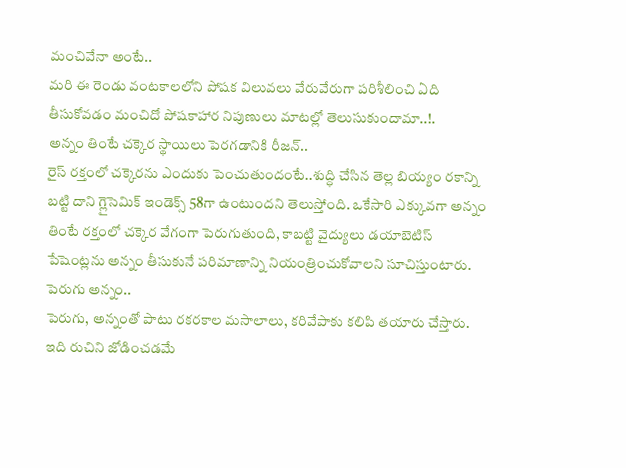మంచివేనా అంటే..
మరి ఈ రెండు వంటకాలలోని పోషక విలువలు వేరువేరుగా పరిశీలించి ఏది తీసుకోవడం మంచిదో పోషకాహార నిపుణులు మాటల్లో తెలుసుకుందామా..!.
అన్నం తింటే చక్కెర స్థాయిలు పెరగడానికి రీజన్..
రైస్ రక్తంలో చక్కెరను ఎందుకు పెంచుతుందంటే..శుద్ధి చేసిన తెల్ల బియ్యం రకాన్ని బట్టి దాని గ్లైసెమిక్ ఇండెక్స్ 58గా ఉంటుందని తెలుస్తోంది. ఒకేసారి ఎక్కువగా అన్నం తింటే రక్తంలో చక్కెర వేగంగా పెరుగుతుంది, కాబట్టి వైద్యులు డయాబెటిస్ పేషెంట్లను అన్నం తీసుకునే పరిమాణాన్ని నియంత్రించుకోవాలని సూచిస్తుంటారు.
పెరుగు అన్నం..
పెరుగు, అన్నంతో పాటు రకరకాల మసాలాలు, కరివేపాకు కలిపి తయారు చేస్తారు. ఇది రుచిని జోడించడమే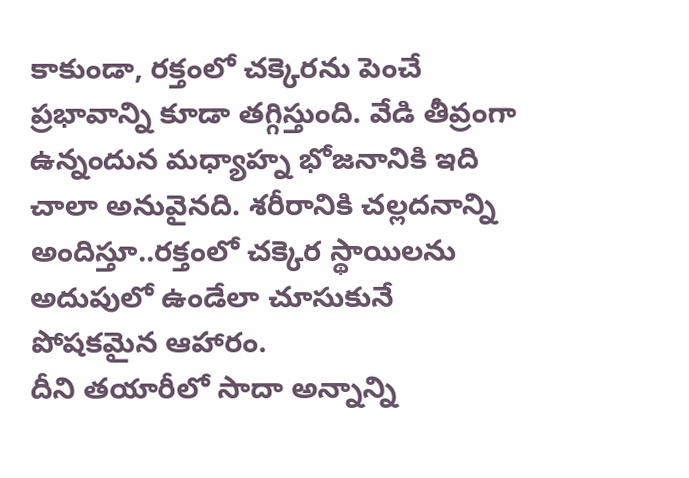కాకుండా, రక్తంలో చక్కెరను పెంచే ప్రభావాన్ని కూడా తగ్గిస్తుంది. వేడి తీవ్రంగా ఉన్నందున మధ్యాహ్న భోజనానికి ఇది చాలా అనువైనది. శరీరానికి చల్లదనాన్ని అందిస్తూ..రక్తంలో చక్కెర స్థాయిలను అదుపులో ఉండేలా చూసుకునే పోషకమైన ఆహారం.
దీని తయారీలో సాదా అన్నాన్ని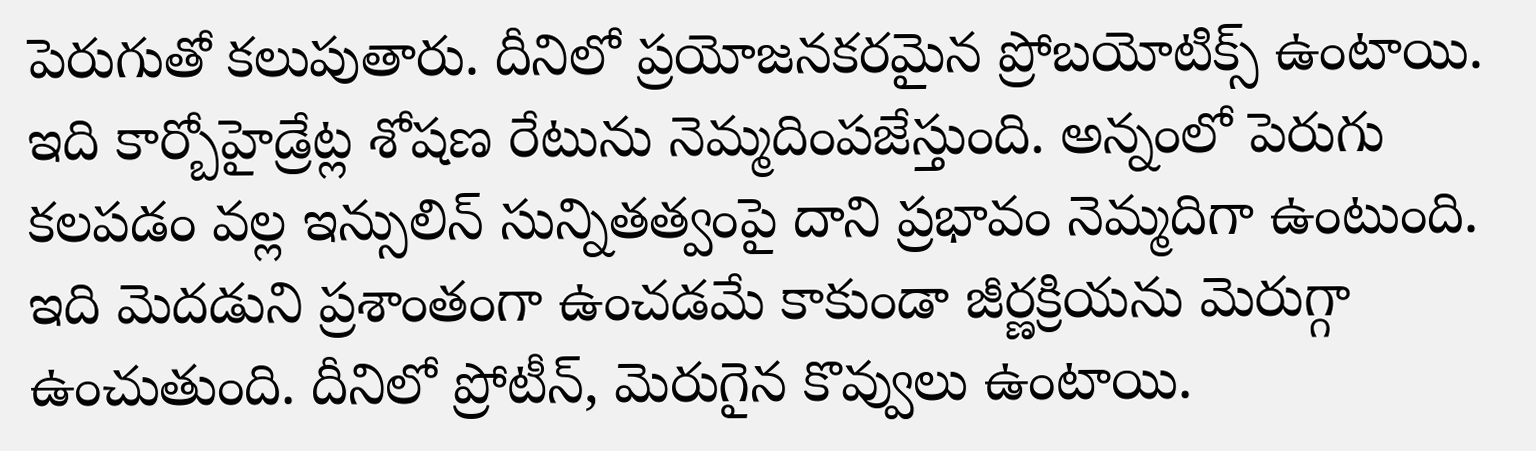పెరుగుతో కలుపుతారు. దీనిలో ప్రయోజనకరమైన ప్రోబయోటిక్స్ ఉంటాయి. ఇది కార్బోహైడ్రేట్ల శోషణ రేటును నెమ్మదింపజేస్తుంది. అన్నంలో పెరుగు కలపడం వల్ల ఇన్సులిన్ సున్నితత్వంపై దాని ప్రభావం నెమ్మదిగా ఉంటుంది. ఇది మెదడుని ప్రశాంతంగా ఉంచడమే కాకుండా జీర్ణక్రియను మెరుగ్గా ఉంచుతుంది. దీనిలో ప్రోటీన్, మెరుగైన కొవ్వులు ఉంటాయి.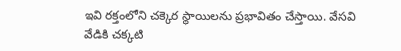ఇవి రక్తంలోని చక్కెర స్థాయిలను ప్రభావితం చేస్తాయి. వేసవి వేడికి చక్కటి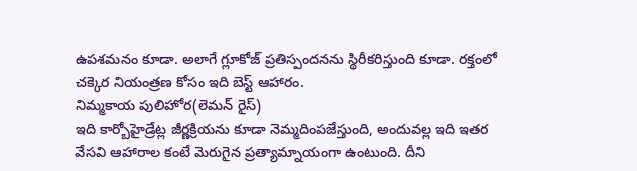ఉపశమనం కూడా. అలాగే గ్లూకోజ్ ప్రతిస్పందనను స్థిరీకరిస్తుంది కూడా. రక్తంలో చక్కెర నియంత్రణ కోసం ఇది బెస్ట్ ఆహారం.
నిమ్మకాయ పులిహోర(లెమన్ రైస్)
ఇది కార్బోహైడ్రేట్ల జీర్ణక్రియను కూడా నెమ్మదింపజేస్తుంది, అందువల్ల ఇది ఇతర వేసవి ఆహారాల కంటే మెరుగైన ప్రత్యామ్నాయంగా ఉంటుంది. దీని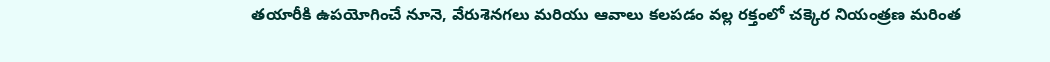తయారీకి ఉపయోగించే నూనె, వేరుశెనగలు మరియు ఆవాలు కలపడం వల్ల రక్తంలో చక్కెర నియంత్రణ మరింత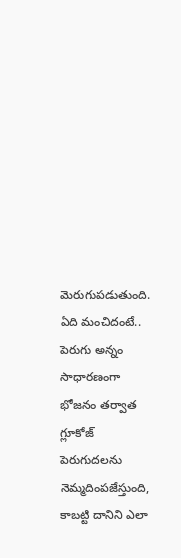మెరుగుపడుతుంది.
ఏది మంచిదంటే..
పెరుగు అన్నం సాధారణంగా భోజనం తర్వాత గ్లూకోజ్ పెరుగుదలను నెమ్మదింపజేస్తుంది, కాబట్టి దానిని ఎలా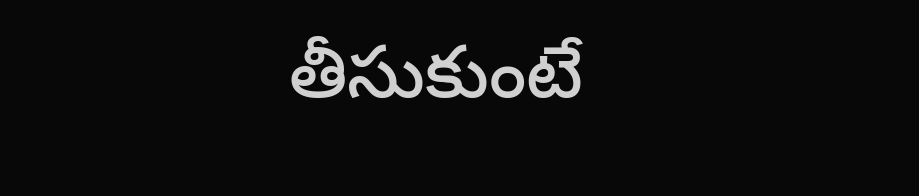తీసుకుంటే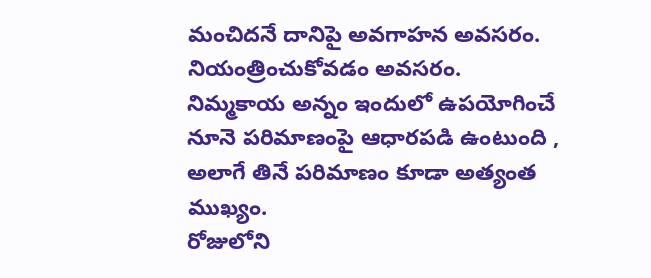మంచిదనే దానిపై అవగాహన అవసరం. నియంత్రించుకోవడం అవసరం.
నిమ్మకాయ అన్నం ఇందులో ఉపయోగించే నూనె పరిమాణంపై ఆధారపడి ఉంటుంది , అలాగే తినే పరిమాణం కూడా అత్యంత ముఖ్యం.
రోజులోని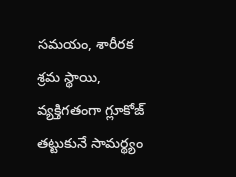సమయం, శారీరక శ్రమ స్థాయి, వ్యక్తిగతంగా గ్లూకోజ్ తట్టుకునే సామర్థ్యం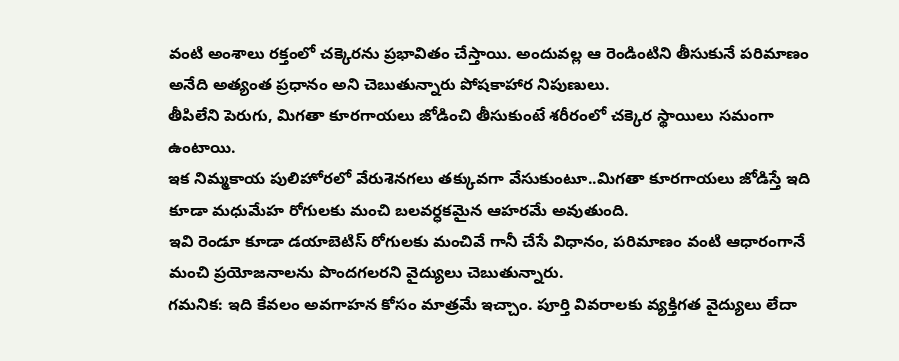వంటి అంశాలు రక్తంలో చక్కెరను ప్రభావితం చేస్తాయి. అందువల్ల ఆ రెండింటిని తీసుకునే పరిమాణం అనేది అత్యంత ప్రధానం అని చెబుతున్నారు పోషకాహార నిపుణులు.
తీపిలేని పెరుగు, మిగతా కూరగాయలు జోడించి తీసుకుంటే శరీరంలో చక్కెర స్థాయిలు సమంగా ఉంటాయి.
ఇక నిమ్మకాయ పులిహోరలో వేరుశెనగలు తక్కువగా వేసుకుంటూ..మిగతా కూరగాయలు జోడిస్తే ఇది కూడా మధుమేహ రోగులకు మంచి బలవర్ధకమైన ఆహరమే అవుతుంది.
ఇవి రెండూ కూడా డయాబెటిస్ రోగులకు మంచివే గానీ చేసే విధానం, పరిమాణం వంటి ఆధారంగానే మంచి ప్రయోజనాలను పొందగలరని వైద్యులు చెబుతున్నారు.
గమనిక: ఇది కేవలం అవగాహన కోసం మాత్రమే ఇచ్చాం. పూర్తి వివరాలకు వ్యక్తిగత వైద్యులు లేదా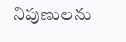నిపుణులను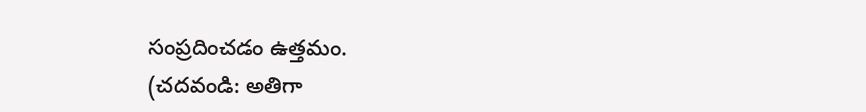సంప్రదించడం ఉత్తమం.
(చదవండి: అతిగా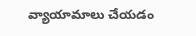వ్యాయామాలు చేయడం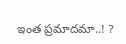ఇంత ప్రమాదమా..! ?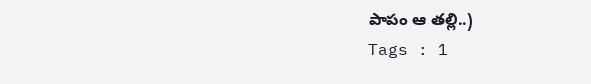పాపం ఆ తల్లి..)
Tags : 1